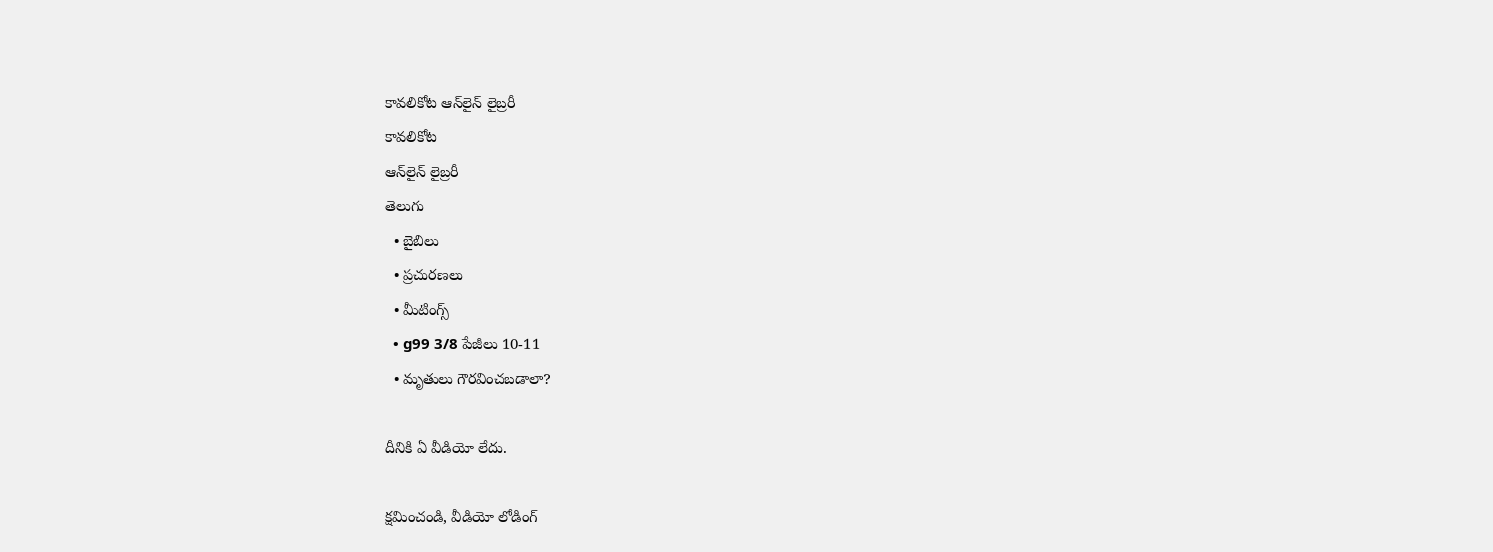కావలికోట ఆన్‌లైన్‌ లైబ్రరీ
కావలికోట
ఆన్‌లైన్‌ లైబ్రరీ
తెలుగు
  • బైబిలు
  • ప్రచురణలు
  • మీటింగ్స్‌
  • g99 3/8 పేజీలు 10-11
  • మృతులు గౌరవించబడాలా?

దీనికి ఏ వీడియో లేదు.

క్షమించండి, వీడియో లోడింగ్‌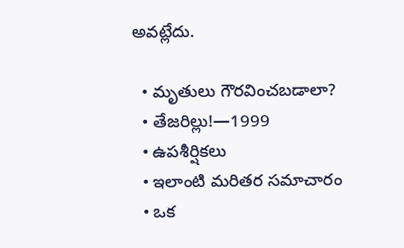అవట్లేదు.

  • మృతులు గౌరవించబడాలా?
  • తేజరిల్లు!—1999
  • ఉపశీర్షికలు
  • ఇలాంటి మరితర సమాచారం
  • ఒక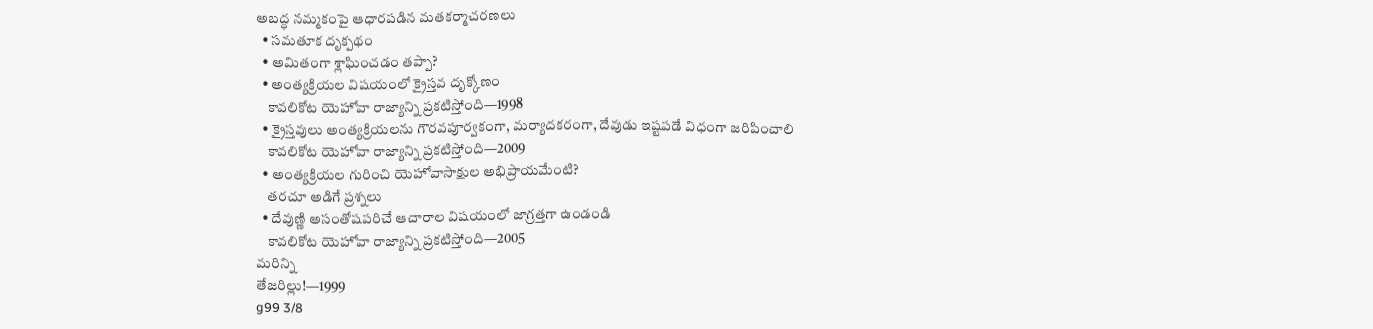అబద్ధ నమ్మకంపై ఆధారపడిన మతకర్మాచరణలు
  • సమతూక దృక్పథం
  • అమితంగా శ్లాఘించడం తప్పా?
  • అంత్యక్రియల విషయంలో క్రైస్తవ దృక్కోణం
    కావలికోట యెహోవా రాజ్యాన్ని ప్రకటిస్తోంది—1998
  • క్రైస్తవులు అంత్యక్రియలను గౌరవపూర్వకంగా, మర్యాదకరంగా, దేవుడు ఇష్టపడే విధంగా జరిపించాలి
    కావలికోట యెహోవా రాజ్యాన్ని ప్రకటిస్తోంది—2009
  • అంత్యక్రియల గురించి యెహోవాసాక్షుల అభిప్రాయమేంటి?
    తరచూ అడిగే ప్రశ్నలు
  • దేవుణ్ణి అసంతోషపరిచే ఆచారాల విషయంలో జాగ్రత్తగా ఉండండి
    కావలికోట యెహోవా రాజ్యాన్ని ప్రకటిస్తోంది—2005
మరిన్ని
తేజరిల్లు!—1999
g99 3/8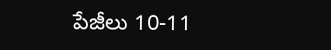పేజీలు 10-11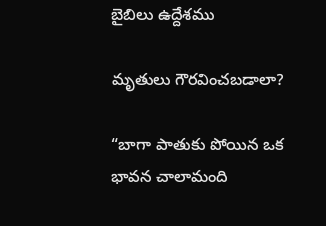బైబిలు ఉద్దేశము

మృతులు గౌరవించబడాలా?

“బాగా పాతుకు పోయిన ఒక భావన చాలామంది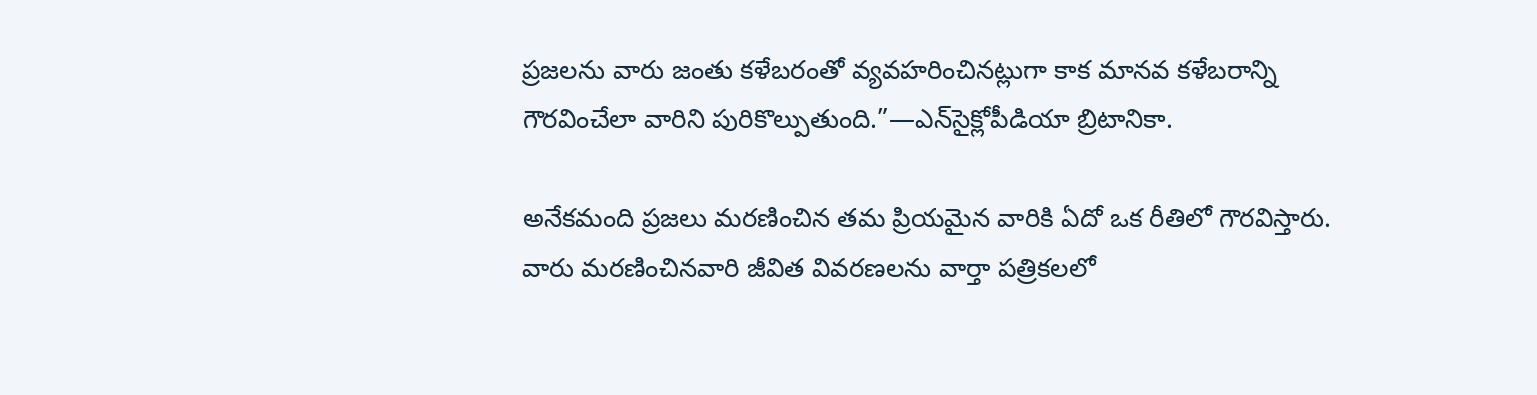ప్రజలను వారు జంతు కళేబరంతో వ్యవహరించినట్లుగా కాక మానవ కళేబరాన్ని గౌరవించేలా వారిని పురికొల్పుతుంది.”—ఎన్‌సైక్లోపీడియా బ్రిటానికా.

అనేకమంది ప్రజలు మరణించిన తమ ప్రియమైన వారికి ఏదో ఒక రీతిలో గౌరవిస్తారు. వారు మరణించినవారి జీవిత వివరణలను వార్తా పత్రికలలో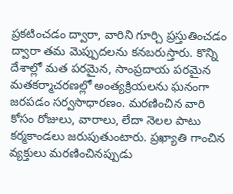ప్రకటించడం ద్వారా, వారిని గూర్చి ప్రస్తుతించడం ద్వారా తమ మెప్పుదలను కనబరుస్తారు. కొన్ని దేశాల్లో మత పరమైన, సాంప్రదాయ పరమైన మతకర్మాచరణల్లో అంత్యక్రియలను ఘనంగా జరపడం సర్వసాధారణం. మరణించిన వారి కోసం రోజులు, వారాలు, లేదా నెలల పాటు కర్మకాండలు జరుపుతుంటారు. ప్రఖ్యాతి గాంచిన వ్యక్తులు మరణించినప్పుడు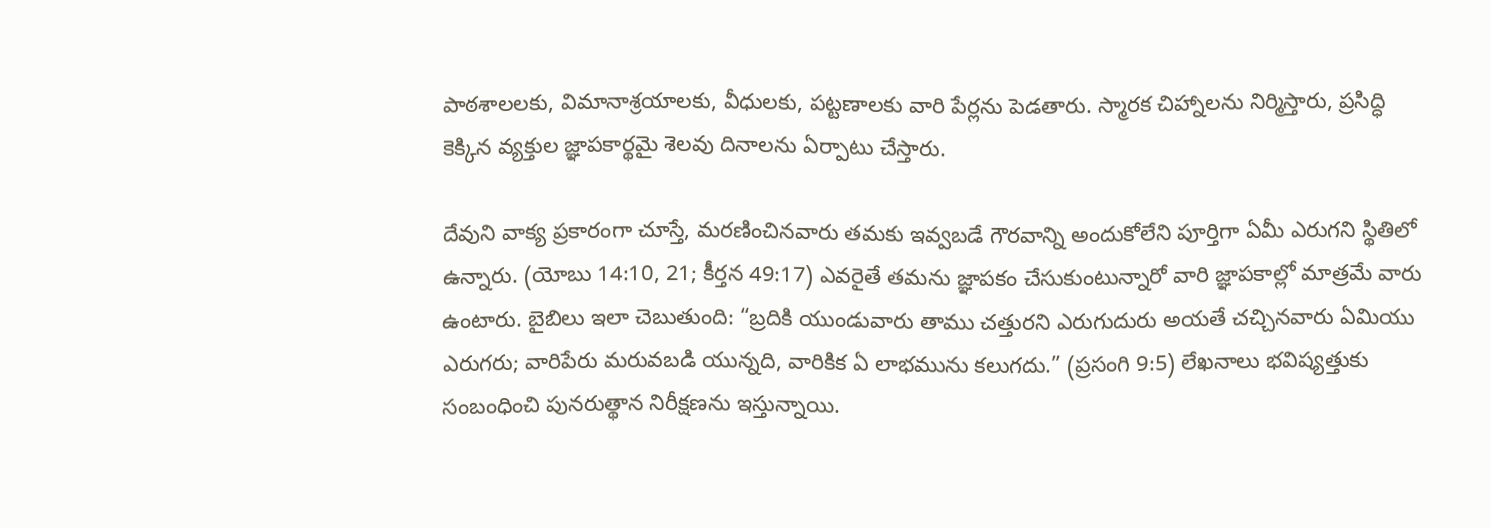పాఠశాలలకు, విమానాశ్రయాలకు, వీధులకు, పట్టణాలకు వారి పేర్లను పెడతారు. స్మారక చిహ్నాలను నిర్మిస్తారు, ప్రసిద్ధి కెక్కిన వ్యక్తుల జ్ఞాపకార్థమై శెలవు దినాలను ఏర్పాటు చేస్తారు.

దేవుని వాక్య ప్రకారంగా చూస్తే, మరణించినవారు తమకు ఇవ్వబడే గౌరవాన్ని అందుకోలేని పూర్తిగా ఏమీ ఎరుగని స్థితిలో ఉన్నారు. (యోబు 14:10, 21; కీర్తన 49:17) ఎవరైతే తమను జ్ఞాపకం చేసుకుంటున్నారో వారి జ్ఞాపకాల్లో మాత్రమే వారు ఉంటారు. బైబిలు ఇలా చెబుతుంది: “బ్రదికి యుండువారు తాము చత్తురని ఎరుగుదురు అయతే చచ్చినవారు ఏమియు ఎరుగరు; వారిపేరు మరువబడి యున్నది, వారికిక ఏ లాభమును కలుగదు.” (ప్రసంగి 9:5) లేఖనాలు భవిష్యత్తుకు సంబంధించి పునరుత్థాన నిరీక్షణను ఇస్తున్నాయి.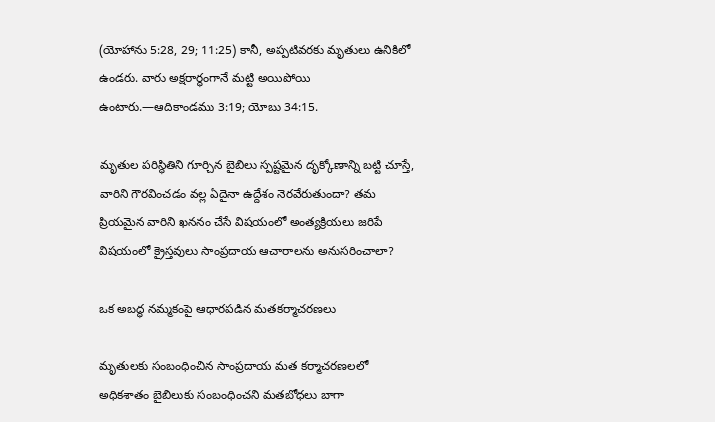(యోహాను 5:28, 29; 11:25) కానీ, అప్పటివరకు మృతులు ఉనికిలో ఉండరు. వారు అక్షరార్థంగానే మట్టి అయిపోయి ఉంటారు.—ఆదికాండము 3:19; యోబు 34:15.

మృతుల పరిస్థితిని గూర్చిన బైబిలు స్పష్టమైన దృక్కోణాన్ని బట్టి చూస్తే, వారిని గౌరవించడం వల్ల ఏదైనా ఉద్దేశం నెరవేరుతుందా? తమ ప్రియమైన వారిని ఖననం చేసే విషయంలో అంత్యక్రియలు జరిపే విషయంలో క్రైస్తవులు సాంప్రదాయ ఆచారాలను అనుసరించాలా?

ఒక అబద్ధ నమ్మకంపై ఆధారపడిన మతకర్మాచరణలు

మృతులకు సంబంధించిన సాంప్రదాయ మత కర్మాచరణలలో అధికశాతం బైబిలుకు సంబంధించని మతబోధలు బాగా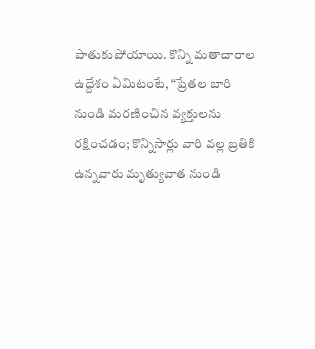పాతుకుపోయాయి. కొన్ని మతాచారాల ఉద్దేశం ఏమిటంటే, “ప్రేతల బారి నుండి మరణించిన వ్యక్తులను రక్షించడం; కొన్నిసార్లు వారి వల్ల బ్రతికి ఉన్నవారు మృత్యువాత నుండి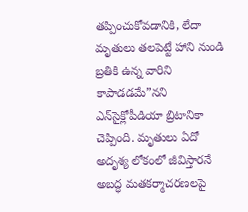తప్పించుకోవడానికి, లేదా మృతులు తలపెట్టే హాని నుండి బ్రతికి ఉన్న వారిని కాపాడడమే”నని ఎన్‌సైక్లోపీడియా బ్రిటానికా చెప్పింది. మృతులు ఏదో అదృశ్య లోకంలో జీవిస్తారనే అబద్ధ మతకర్మాచరణలపై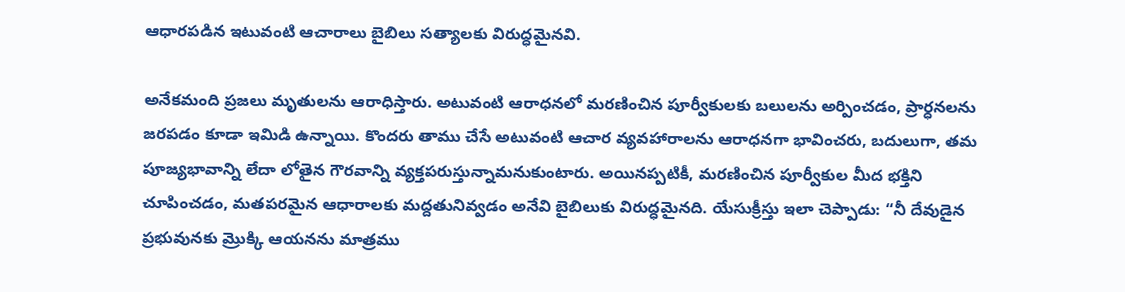ఆధారపడిన ఇటువంటి ఆచారాలు బైబిలు సత్యాలకు విరుద్ధమైనవి.

అనేకమంది ప్రజలు మృతులను ఆరాధిస్తారు. అటువంటి ఆరాధనలో మరణించిన పూర్వీకులకు బలులను అర్పించడం, ప్రార్ధనలను జరపడం కూడా ఇమిడి ఉన్నాయి. కొందరు తాము చేసే అటువంటి ఆచార వ్యవహారాలను ఆరాధనగా భావించరు, బదులుగా, తమ పూజ్యభావాన్ని లేదా లోతైన గౌరవాన్ని వ్యక్తపరుస్తున్నామనుకుంటారు. అయినప్పటికీ, మరణించిన పూర్వీకుల మీద భక్తిని చూపించడం, మతపరమైన ఆధారాలకు మద్దతునివ్వడం అనేవి బైబిలుకు విరుద్ధమైనది. యేసుక్రీస్తు ఇలా చెప్పాడు: “నీ దేవుడైన ప్రభువునకు మ్రొక్కి ఆయనను మాత్రము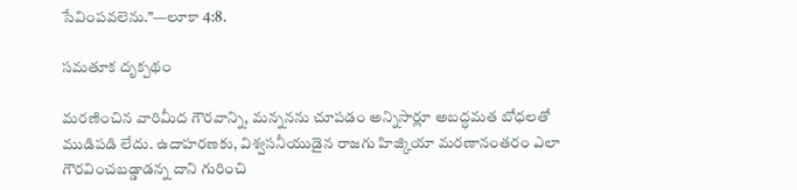సేవింపవలెను.”—లూకా 4:8.

సమతూక దృక్పథం

మరణించిన వారిమీద గౌరవాన్ని, మన్ననను చూపడం అన్నిసార్లూ అబద్ధమత బోధలతో ముడిపడి లేదు. ఉదాహరణకు, విశ్వసనీయుడైన రాజగు హిజ్కియా మరణానంతరం ఎలా గౌరవించబడ్డాడన్న దాని గురించి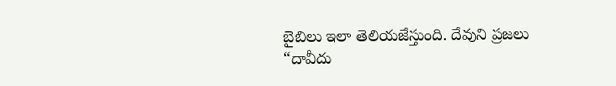బైబిలు ఇలా తెలియజేస్తుంది. దేవుని ప్రజలు “దావీదు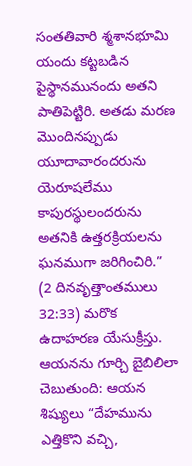సంతతివారి శ్మశానభూమి యందు కట్టబడిన పైస్థానమునందు అతని పాతిపెట్టిరి. అతడు మరణ మొందినప్పుడు యూదావారందరును యెరూషలేము కాపురస్థులందరును అతనికి ఉత్తరక్రియలను ఘనముగా జరిగించిరి.” (2 దినవృత్తాంతములు 32:33) మరొక ఉదాహరణ యేసుక్రీస్తు. ఆయనను గూర్చి బైబిలిలా చెబుతుంది: ఆయన శిష్యులు “దేహమును ఎత్తికొని వచ్చి,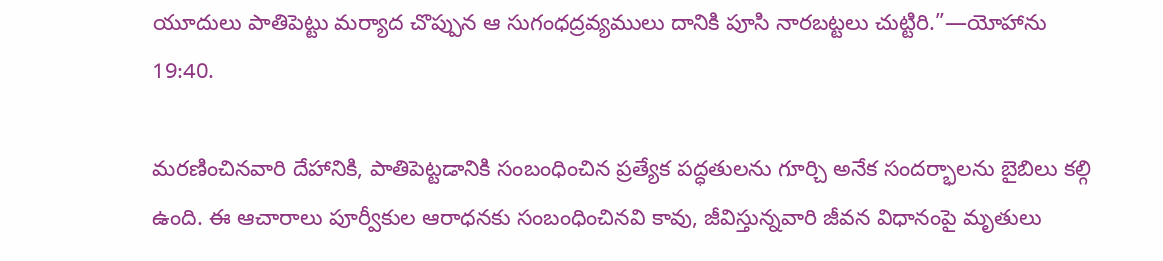యూదులు పాతిపెట్టు మర్యాద చొప్పున ఆ సుగంధద్రవ్యములు దానికి పూసి నారబట్టలు చుట్టిరి.”—యోహాను 19:40.

మరణించినవారి దేహానికి, పాతిపెట్టడానికి సంబంధించిన ప్రత్యేక పద్ధతులను గూర్చి అనేక సందర్భాలను బైబిలు కల్గి ఉంది. ఈ ఆచారాలు పూర్వీకుల ఆరాధనకు సంబంధించినవి కావు, జీవిస్తున్నవారి జీవన విధానంపై మృతులు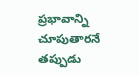ప్రభావాన్ని చూపుతారనే తప్పుడు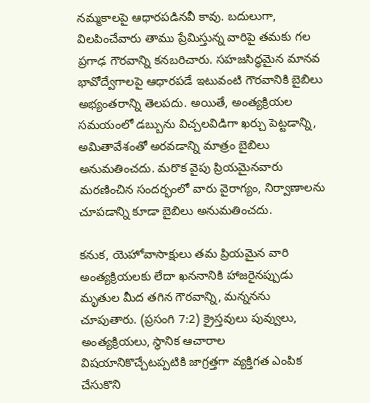నమ్మకాలపై ఆధారపడినవీ కావు. బదులుగా, విలపించేవారు తాము ప్రేమిస్తున్న వారిపై తమకు గల ప్రగాఢ గౌరవాన్ని కనబరిచారు. సహజసిద్ధమైన మానవ భావోద్వేగాలపై ఆధారపడే ఇటువంటి గౌరవానికి బైబిలు అభ్యంతరాన్ని తెలపదు. అయితే, అంత్యక్రియల సమయంలో డబ్బును విచ్చలవిడిగా ఖర్చు పెట్టడాన్ని, అమితావేశంతో అరవడాన్ని మాత్రం బైబిలు అనుమతించదు. మరొక వైపు ప్రియమైనవారు మరణించిన సందర్భంలో వారు వైరాగ్యం, నిర్వాణాలను చూపడాన్ని కూడా బైబిలు అనుమతించదు.

కనుక, యెహోవాసాక్షులు తమ ప్రియమైన వారి అంత్యక్రియలకు లేదా ఖననానికి హాజరైనప్పుడు మృతుల మీద తగిన గౌరవాన్ని, మన్ననను చూపుతారు. (ప్రసంగి 7:2) క్రైస్తవులు పువ్వులు, అంత్యక్రియలు, స్థానిక ఆచారాల విషయానికొచ్చేటప్పటికి జాగ్రత్తగా వ్యక్తిగత ఎంపిక చేసుకొని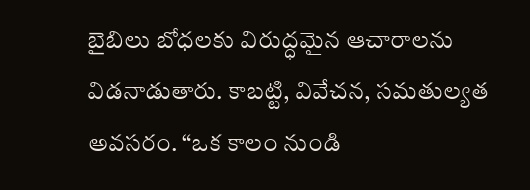బైబిలు బోధలకు విరుద్ధమైన ఆచారాలను విడనాడుతారు. కాబట్టి, వివేచన, సమతుల్యత అవసరం. “ఒక కాలం నుండి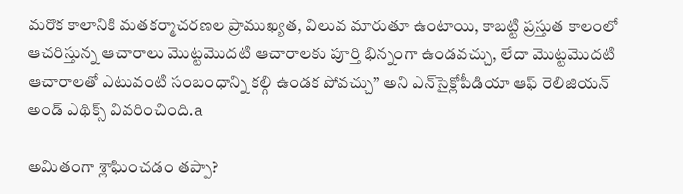మరొక కాలానికి మతకర్మాచరణల ప్రాముఖ్యత, విలువ మారుతూ ఉంటాయి, కాబట్టి ప్రస్తుత కాలంలో ఆచరిస్తున్న ఆచారాలు మొట్టమొదటి ఆచారాలకు పూర్తి భిన్నంగా ఉండవచ్చు, లేదా మొట్టమొదటి ఆచారాలతో ఎటువంటి సంబంధాన్ని కల్గి ఉండక పోవచ్చు” అని ఎన్‌సైక్లోపీడియా ఆఫ్‌ రెలిజియన్‌ అండ్‌ ఎథిక్స్‌ వివరించింది.a

అమితంగా శ్లాఘించడం తప్పా?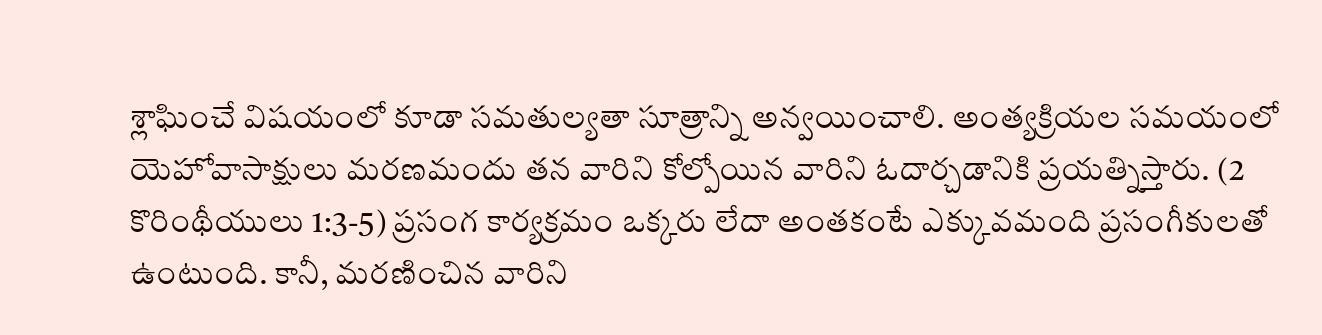శ్లాఘించే విషయంలో కూడా సమతుల్యతా సూత్రాన్ని అన్వయించాలి. అంత్యక్రియల సమయంలో యెహోవాసాక్షులు మరణమందు తన వారిని కోల్పోయిన వారిని ఓదార్చడానికి ప్రయత్నిస్తారు. (2 కొరింథీయులు 1:3-5) ప్రసంగ కార్యక్రమం ఒక్కరు లేదా అంతకంటే ఎక్కువమంది ప్రసంగీకులతో ఉంటుంది. కానీ, మరణించిన వారిని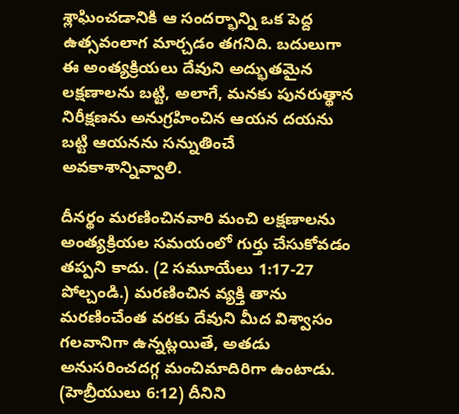శ్లాఘించడానికి ఆ సందర్భాన్ని ఒక పెద్ద ఉత్సవంలాగ మార్చడం తగనిది. బదులుగా ఈ అంత్యక్రియలు దేవుని అద్భుతమైన లక్షణాలను బట్టి, అలాగే, మనకు పునరుత్థాన నిరీక్షణను అనుగ్రహించిన ఆయన దయను బట్టి ఆయనను సన్నుతించే అవకాశాన్నివ్వాలి.

దీనర్థం మరణించినవారి మంచి లక్షణాలను అంత్యక్రియల సమయంలో గుర్తు చేసుకోవడం తప్పని కాదు. (2 సమూయేలు 1:17-27 పోల్చండి.) మరణించిన వ్యక్తి తాను మరణించేంత వరకు దేవుని మీద విశ్వాసం గలవానిగా ఉన్నట్లయితే, అతడు అనుసరించదగ్గ మంచిమాదిరిగా ఉంటాడు. (హెబ్రీయులు 6:12) దీనిని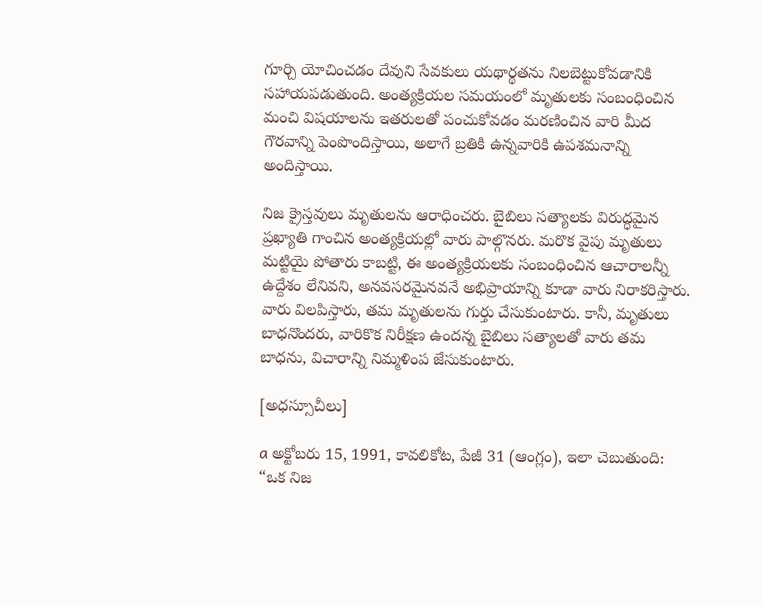గూర్చి యోచించడం దేవుని సేవకులు యథార్థతను నిలబెట్టుకోవడానికి సహాయపడుతుంది. అంత్యక్రియల సమయంలో మృతులకు సంబంధించిన మంచి విషయాలను ఇతరులతో పంచుకోవడం మరణించిన వారి మీద గౌరవాన్ని పెంపొందిస్తాయి, అలాగే బ్రతికి ఉన్నవారికి ఉపశమనాన్ని అందిస్తాయి.

నిజ క్రైస్తవులు మృతులను ఆరాధించరు. బైబిలు సత్యాలకు విరుద్ధమైన ప్రఖ్యాతి గాంచిన అంత్యక్రియల్లో వారు పాల్గొనరు. మరొక వైపు మృతులు మట్టియై పోతారు కాబట్టి, ఈ అంత్యక్రియలకు సంబంధించిన ఆచారాలన్నీ ఉద్దేశం లేనివని, అనవసరమైనవనే అభిప్రాయాన్ని కూడా వారు నిరాకరిస్తారు. వారు విలపిస్తారు, తమ మృతులను గుర్తు చేసుకుంటారు. కానీ, మృతులు బాధనొందరు, వారికొక నిరీక్షణ ఉందన్న బైబిలు సత్యాలతో వారు తమ బాధను, విచారాన్ని నిమ్మళింప జేసుకుంటారు.

[అధస్సూచీలు]

a అక్టోబరు 15, 1991, కావలికోట, పేజీ 31 (ఆంగ్లం), ఇలా చెబుతుంది: “ఒక నిజ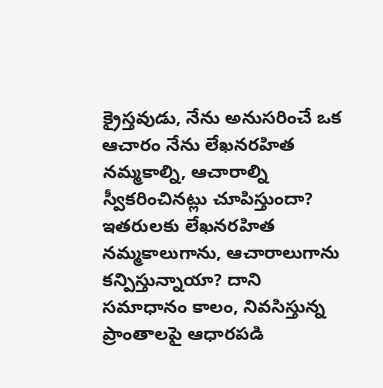క్రైస్తవుడు, నేను అనుసరించే ఒక ఆచారం నేను లేఖనరహిత నమ్మకాల్ని, ఆచారాల్ని స్వీకరించినట్లు చూపిస్తుందా? ఇతరులకు లేఖనరహిత నమ్మకాలుగాను, ఆచారాలుగాను కన్పిస్తున్నాయా? దాని సమాధానం కాలం, నివసిస్తున్న ప్రాంతాలపై ఆధారపడి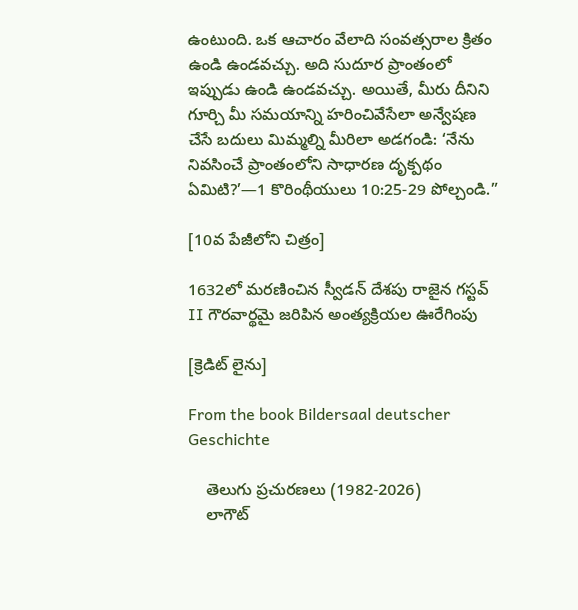ఉంటుంది. ఒక ఆచారం వేలాది సంవత్సరాల క్రితం ఉండి ఉండవచ్చు. అది సుదూర ప్రాంతంలో ఇప్పుడు ఉండి ఉండవచ్చు. అయితే, మీరు దీనిని గూర్చి మీ సమయాన్ని హరించివేసేలా అన్వేషణ చేసే బదులు మిమ్మల్ని మీరిలా అడగండి: ‘నేను నివసించే ప్రాంతంలోని సాధారణ దృక్పథం ఏమిటి?’—1 కొరింథీయులు 10:25-29 పోల్చండి.”

[10వ పేజీలోని చిత్రం]

1632లో మరణించిన స్వీడన్‌ దేశపు రాజైన గస్టవ్‌ II గౌరవార్థమై జరిపిన అంత్యక్రియల ఊరేగింపు

[క్రెడిట్‌ లైను]

From the book Bildersaal deutscher Geschichte

    తెలుగు ప్రచురణలు (1982-2026)
    లాగౌట్‌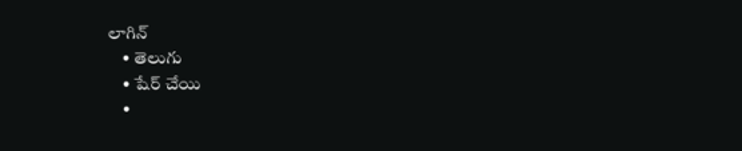లాగిన్‌
    • తెలుగు
    • షేర్ చేయి
    •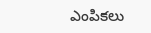ఎంపికలు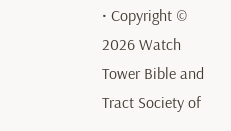• Copyright © 2026 Watch Tower Bible and Tract Society of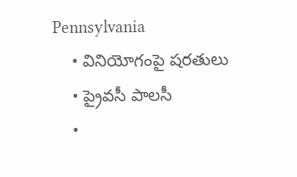Pennsylvania
    • వినియోగంపై షరతులు
    • ప్రైవసీ పాలసీ
    •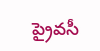ప్రైవసీ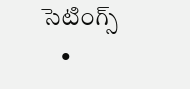సెటింగ్స్‌
    •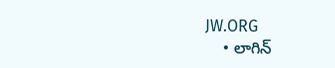JW.ORG
    • లాగిన్‌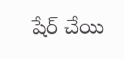షేర్‌ చేయి